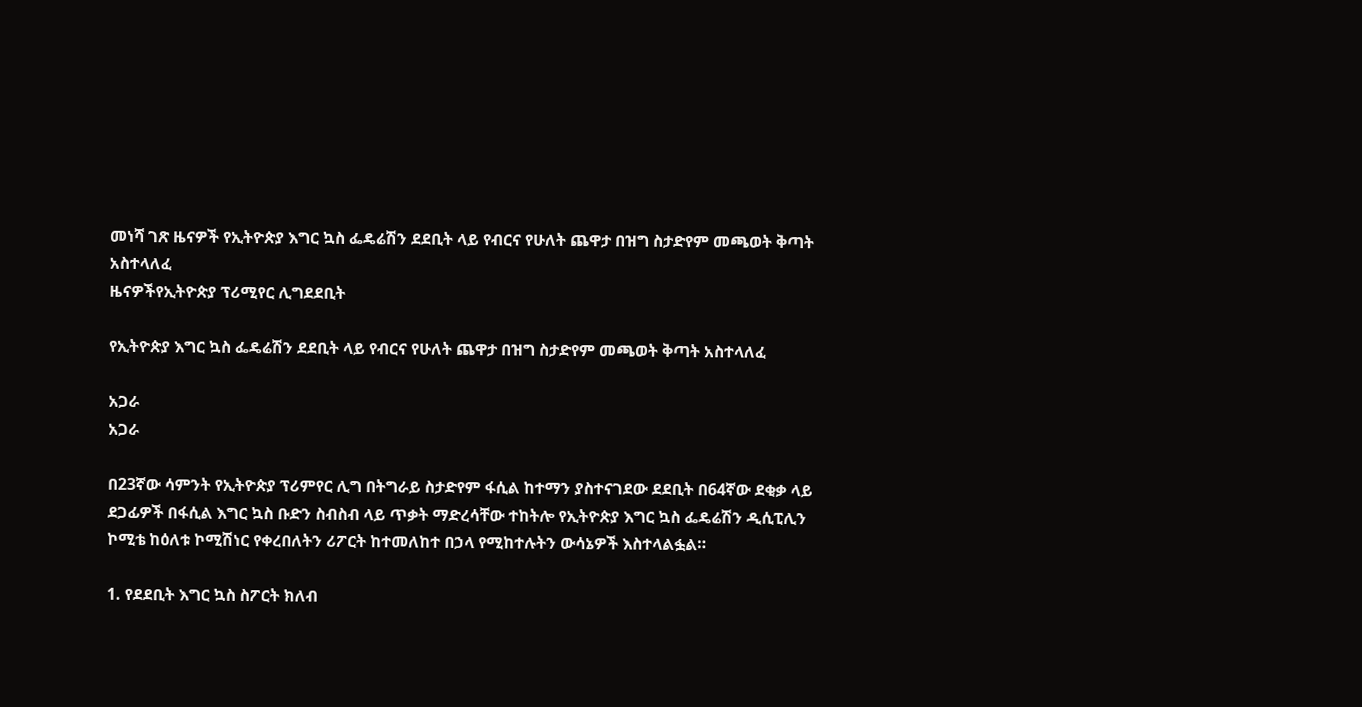መነሻ ገጽ ዜናዎች የኢትዮጵያ እግር ኳስ ፌዴሬሽን ደደቢት ላይ የብርና የሁለት ጨዋታ በዝግ ስታድየም መጫወት ቅጣት አስተላለፈ
ዜናዎችየኢትዮጵያ ፕሪሚየር ሊግደደቢት

የኢትዮጵያ እግር ኳስ ፌዴሬሽን ደደቢት ላይ የብርና የሁለት ጨዋታ በዝግ ስታድየም መጫወት ቅጣት አስተላለፈ

አጋራ
አጋራ

በ23ኛው ሳምንት የኢትዮጵያ ፕሪምየር ሊግ በትግራይ ስታድየም ፋሲል ከተማን ያስተናገደው ደደቢት በ64ኛው ደቂቃ ላይ ደጋፊዎች በፋሲል እግር ኳስ ቡድን ስብስብ ላይ ጥቃት ማድረሳቸው ተከትሎ የኢትዮጵያ እግር ኳስ ፌዴሬሽን ዲሲፒሊን ኮሚቴ ከዕለቱ ኮሚሽነር የቀረበለትን ሪፖርት ከተመለከተ በኃላ የሚከተሉትን ውሳኔዎች እስተላልፏል።

1. የደደቢት እግር ኳስ ስፖርት ክለብ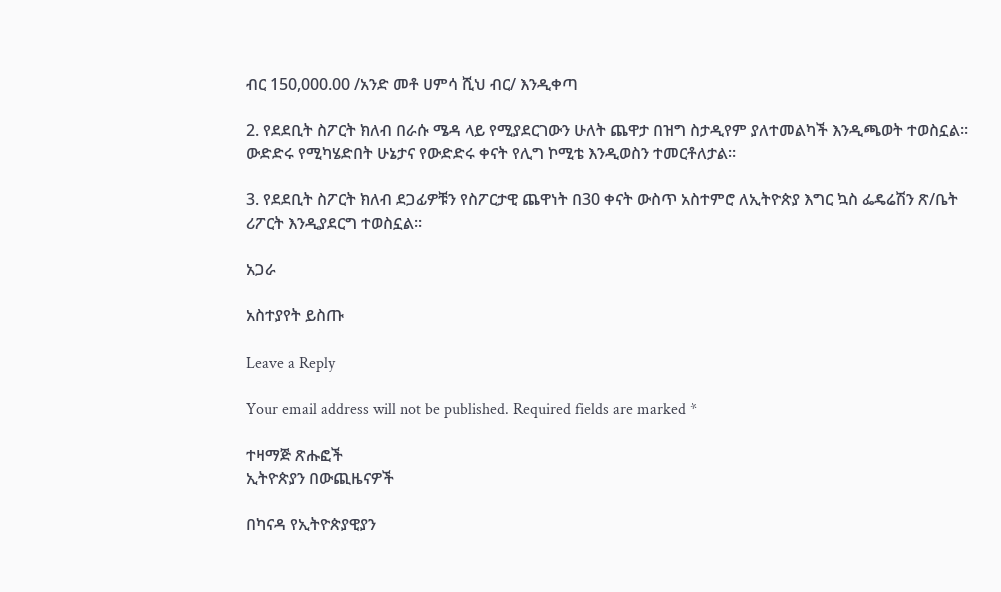ብር 150,000.00 /አንድ መቶ ሀምሳ ሺህ ብር/ እንዲቀጣ

2. የደደቢት ስፖርት ክለብ በራሱ ሜዳ ላይ የሚያደርገውን ሁለት ጨዋታ በዝግ ስታዲየም ያለተመልካች እንዲጫወት ተወስኗል፡፡ ውድድሩ የሚካሄድበት ሁኔታና የውድድሩ ቀናት የሊግ ኮሚቴ እንዲወስን ተመርቶለታል፡፡

3. የደደቢት ስፖርት ክለብ ደጋፊዎቹን የስፖርታዊ ጨዋነት በ30 ቀናት ውስጥ አስተምሮ ለኢትዮጵያ እግር ኳስ ፌዴሬሽን ጽ/ቤት ሪፖርት እንዲያደርግ ተወስኗል፡፡

አጋራ

አስተያየት ይስጡ

Leave a Reply

Your email address will not be published. Required fields are marked *

ተዛማጅ ጽሑፎች
ኢትዮጵያን በውጪዜናዎች

በካናዳ የኢትዮጵያዊያን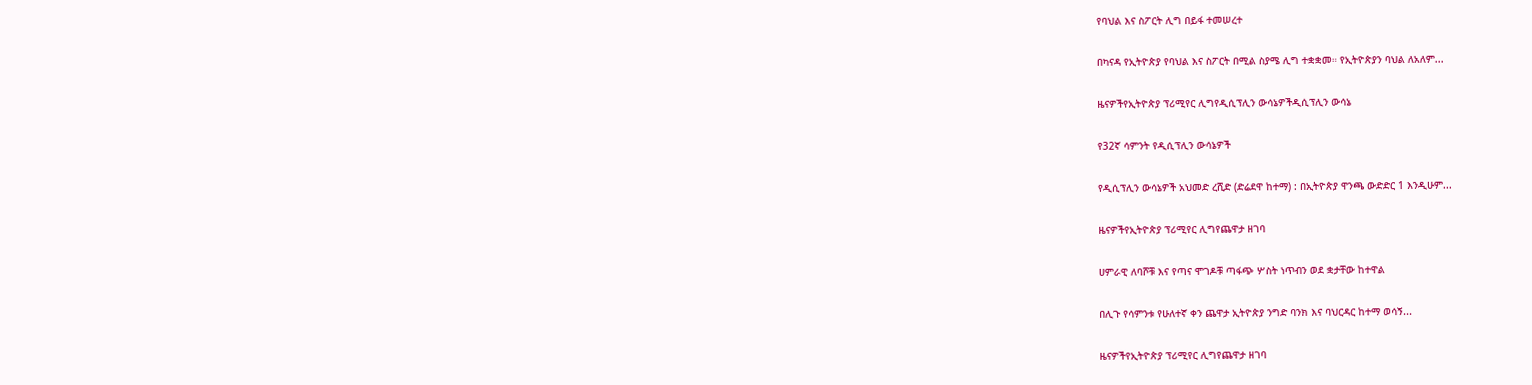የባህል እና ስፖርት ሊግ በይፋ ተመሠረተ

በካናዳ የኢትዮጵያ የባህል እና ስፖርት በሚል ስያሜ ሊግ ተቋቋመ። የኢትዮጵያን ባህል ለአለም...

ዜናዎችየኢትዮጵያ ፕሪሚየር ሊግየዲሲፕሊን ውሳኔዎችዲሲፕሊን ውሳኔ

የ32ኛ ሳምንት የዲሲፕሊን ውሳኔዎች

የዲሲፕሊን ውሳኔዎች አህመድ ረሺድ (ድሬደዋ ከተማ) : በኢትዮጵያ ዋንጫ ውድድር 1 እንዲሁም...

ዜናዎችየኢትዮጵያ ፕሪሚየር ሊግየጨዋታ ዘገባ

ሀምራዊ ለባሾቹ እና የጣና ሞገዶቹ ጣፋጭ ሦስት ነጥብን ወደ ቋታቸው ከተዋል

በሊጉ የሳምንቱ የሁለተኛ ቀን ጨዋታ ኢትዮጵያ ንግድ ባንክ እና ባህርዳር ከተማ ወሳኝ...

ዜናዎችየኢትዮጵያ ፕሪሚየር ሊግየጨዋታ ዘገባ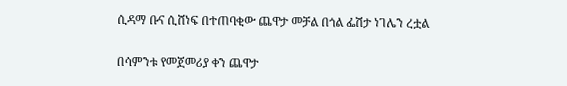ሲዳማ ቡና ሲሸነፍ በተጠባቂው ጨዋታ መቻል በጎል ፌሽታ ነገሌን ረቷል

በሳምንቱ የመጀመሪያ ቀን ጨዋታ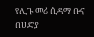የሊጉ መሪ ሲዳማ ቡና በሀድያ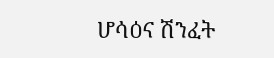ሆሳዕና ሽንፈት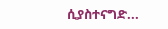ሲያስተናግድ...